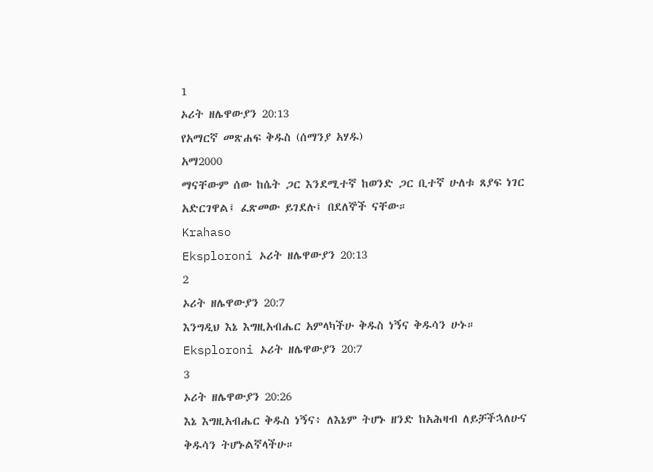1
ኦሪት ዘሌዋውያን 20:13
የአማርኛ መጽሐፍ ቅዱስ (ሰማንያ አሃዱ)
አማ2000
ማናቸውም ሰው ከሴት ጋር እንደሚተኛ ከወንድ ጋር ቢተኛ ሁለቱ ጸያፍ ነገር አድርገዋል፤ ፈጽመው ይገደሉ፤ በደለኞች ናቸው።
Krahaso
Eksploroni ኦሪት ዘሌዋውያን 20:13
2
ኦሪት ዘሌዋውያን 20:7
እንግዲህ እኔ እግዚአብሔር አምላካችሁ ቅዱስ ነኝና ቅዱሳን ሁኑ።
Eksploroni ኦሪት ዘሌዋውያን 20:7
3
ኦሪት ዘሌዋውያን 20:26
እኔ እግዚአብሔር ቅዱስ ነኝና፥ ለእኔም ትሆኑ ዘንድ ከአሕዛብ ለይቻችኋለሁና ቅዱሳን ትሆኑልኛላችሁ።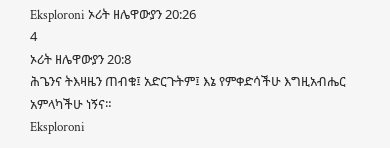Eksploroni ኦሪት ዘሌዋውያን 20:26
4
ኦሪት ዘሌዋውያን 20:8
ሕጌንና ትእዛዜን ጠብቁ፤ አድርጉትም፤ እኔ የምቀድሳችሁ እግዚአብሔር አምላካችሁ ነኝና።
Eksploroni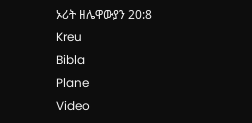ኦሪት ዘሌዋውያን 20:8
Kreu
Bibla
Plane
Video